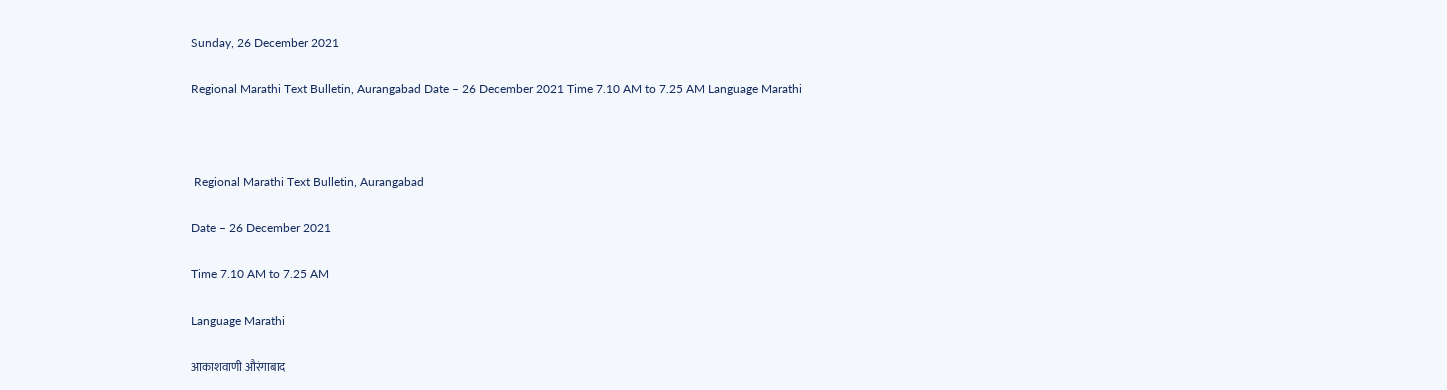Sunday, 26 December 2021

Regional Marathi Text Bulletin, Aurangabad Date – 26 December 2021 Time 7.10 AM to 7.25 AM Language Marathi



 Regional Marathi Text Bulletin, Aurangabad

Date – 26 December 2021

Time 7.10 AM to 7.25 AM

Language Marathi

आकाशवाणी औरंगाबाद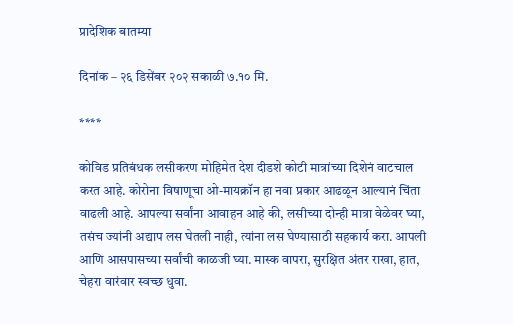प्रादेशिक बातम्या

दिनांक – २६ डिसेंबर २०२ सकाळी ७.१० मि.

****

कोविड प्रतिबंधक लसीकरण मोहिमेत देश दीडशे कोटी मात्रांच्या दिशेनं वाटचाल करत आहे. कोरोना विषाणूचा ओ-मायक्रॉन हा नवा प्रकार आढळून आल्यानं चिंता वाढली आहे. आपल्या सर्वांना आवाहन आहे की, लसीच्या दोन्ही मात्रा वेळेवर घ्या, तसंच ज्यांनी अद्याप लस घेतली नाही, त्यांना लस घेण्यासाठी सहकार्य करा. आपली आणि आसपासच्या सर्वांची काळजी घ्या. मास्क वापरा, सुरक्षित अंतर राखा, हात, चेहरा वारंवार स्वच्छ धुवा.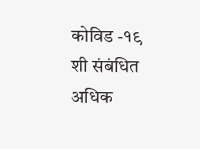कोविड -१९ शी संबंधित अधिक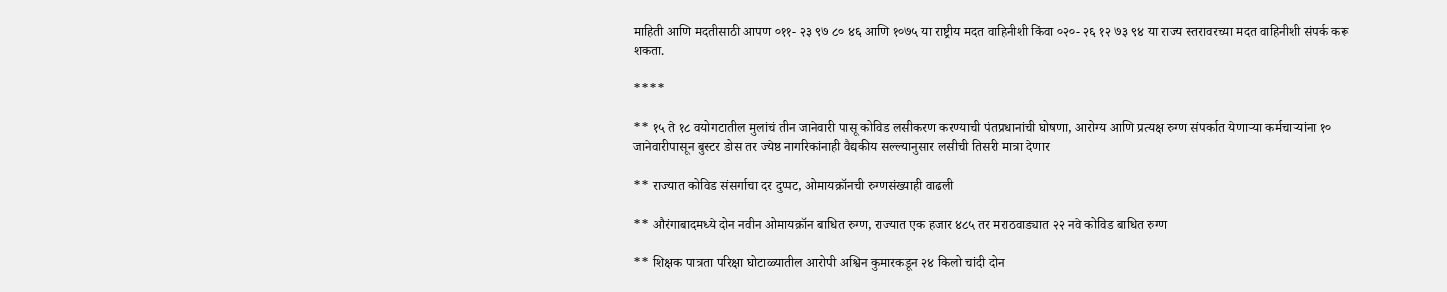माहिती आणि मदतीसाठी आपण ०११- २३ ९७ ८० ४६ आणि १०७५ या राष्ट्रीय मदत वाहिनीशी किंवा ०२०- २६ १२ ७३ ९४ या राज्य स्तरावरच्या मदत वाहिनीशी संपर्क करू शकता.

****

** १५ ते १८ वयोगटातील मुलांचं तीन जानेवारी पासू कोविड लसीकरण करण्याची पंतप्रधानांची घोषणा, आरोग्य आणि प्रत्यक्ष रुग्ण संपर्कात येणाऱ्या कर्मचाऱ्यांना १० जानेवारीपासून बुस्टर डोस तर ज्येष्ठ नागरिकांनाही वैद्यकीय सल्ल्यानुसार लसीची तिसरी मात्रा देणार

** राज्यात कोविड संसर्गाचा दर दुप्पट, ओमायक्रॉनची रुग्णसंख्याही वाढली

** औरंगाबादमध्ये दोन नवीन ओमायक्रॉन बाधित रुग्ण, राज्यात एक हजार ४८५ तर मराठवाड्यात २२ नवे कोविड बाधित रुग्ण

** शिक्षक पात्रता परिक्षा घोटाळ्यातील आरोपी अश्विन कुमारकडून २४ किलो चांदी दोन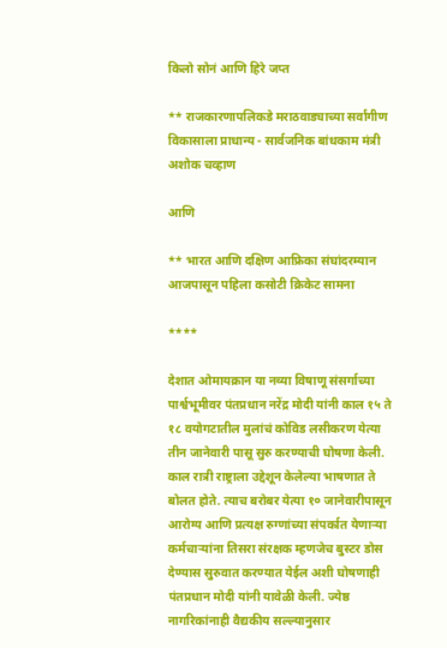किलो सोनं आणि हिरे जप्त

** राजकारणापलिकडे मराठवाड्याच्या सर्वांगीण विकासाला प्राधान्य - सार्वजनिक बांधकाम मंत्री अशोक चव्हाण

आणि

** भारत आणि दक्षिण आफ्रिका संघांदरम्यान आजपासून पहिला कसोटी क्रिकेट सामना

****

देशात ओमायक्रान या नव्या विषाणू संसर्गाच्या पार्श्वभूमीवर पंतप्रधान नरेंद्र मोदी यांनी काल १५ ते १८ वयोगटातील मुलांचं कोविड लसीकरण येत्या तीन जानेवारी पासू सुरु करण्याची घोषणा केली. काल रात्री राष्ट्राला उद्देशून केलेल्या भाषणात ते बोलत होते. त्याच बरोबर येत्या १० जानेवारीपासून आरोग्य आणि प्रत्यक्ष रुग्णांच्या संपर्कात येणाऱ्या कर्मचाऱ्यांना तिसरा संरक्षक म्हणजेच बुस्टर डोस देण्यास सुरुवात करण्यात येईल अशी घोषणाही पंतप्रधान मोदी यांनी यावेळी केली. ज्येष्ठ नागरिकांनाही वैद्यकीय सल्ल्यानुसार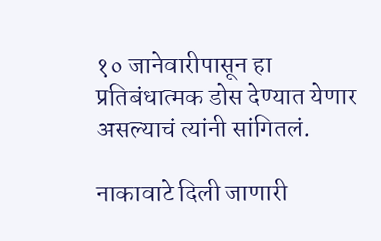१० जानेवारीपासून हा प्रतिबंधात्मक डोस देण्यात येणार असल्याचं त्यांनी सांगितलं.

नाकावाटे दिली जाणारी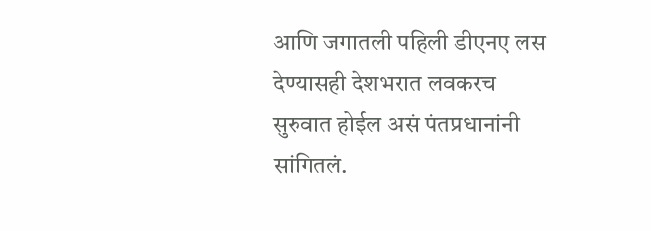आणि जगातली पहिली डीएनए लस देण्यासही देशभरात लवकरच सुरुवात होईल असं पंतप्रधानांनी सांगितलं.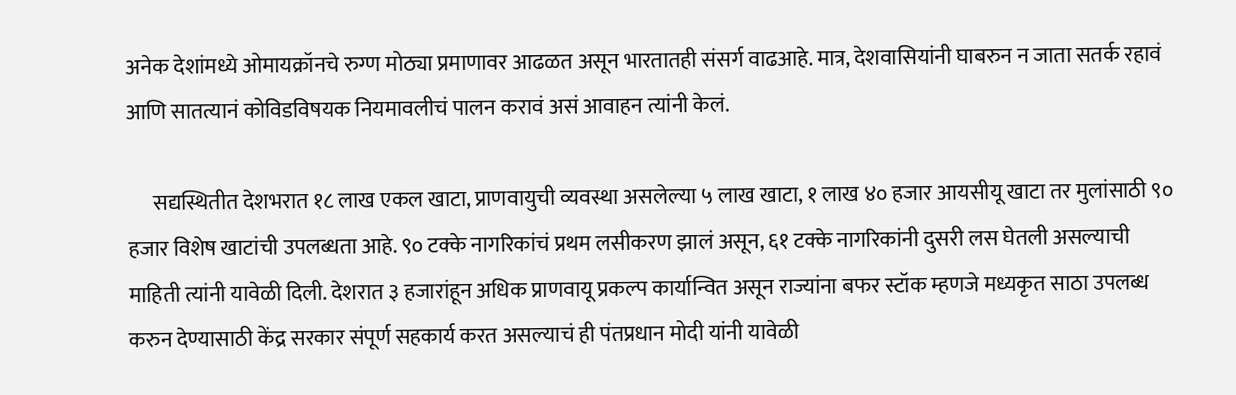अनेक देशांमध्ये ओमायक्रॉनचे रुग्ण मोठ्या प्रमाणावर आढळत असून भारतातही संसर्ग वाढआहे. मात्र, देशवासियांनी घाबरुन न जाता सतर्क रहावं आणि सातत्यानं कोविडविषयक नियमावलीचं पालन करावं असं आवाहन त्यांनी केलं.

      सद्यस्थितीत देशभरात १८ लाख एकल खाटा, प्राणवायुची व्यवस्था असलेल्या ५ लाख खाटा, १ लाख ४० हजार आयसीयू खाटा तर मुलांसाठी ९० हजार विशेष खाटांची उपलब्धता आहे. ९० टक्के नागरिकांचं प्रथम लसीकरण झालं असून, ६१ टक्के नागरिकांनी दुसरी लस घेतली असल्याची माहिती त्यांनी यावेळी दिली. देशरात ३ हजारांहून अधिक प्राणवायू प्रकल्प कार्यान्वित असून राज्यांना बफर स्टॉक म्हणजे मध्यकृत साठा उपलब्ध करुन देण्यासाठी केंद्र सरकार संपूर्ण सहकार्य करत असल्याचं ही पंतप्रधान मोदी यांनी यावेळी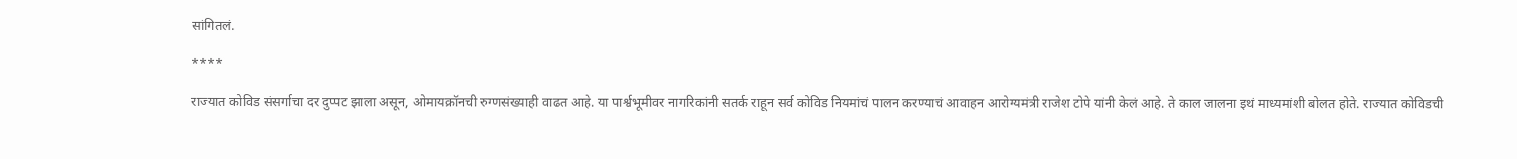सांगितलं.

****

राज्यात कोविड संसर्गाचा दर दुप्पट झाला असून, ओमायक्रॉनची रुग्णसंख्याही वाढत आहे. या पार्श्वभूमीवर नागरिकांनी सतर्क राहून सर्व कोविड नियमांचं पालन करण्याचं आवाहन आरोग्यमंत्री राजेश टोपे यांनी केलं आहे. ते काल जालना इथं माध्यमांशी बोलत होते. राज्यात कोविडची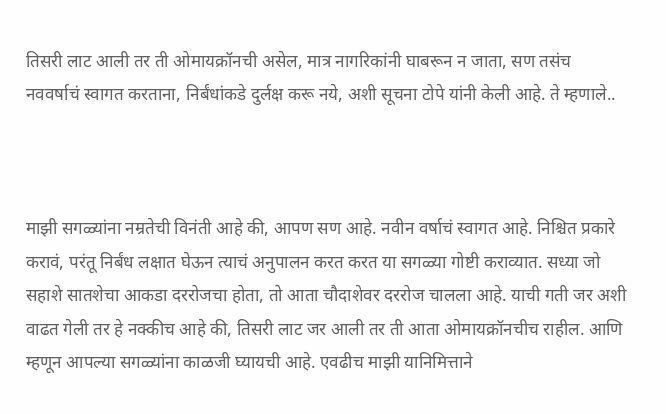तिसरी लाट आली तर ती ओमायक्रॉनची असेल, मात्र नागरिकांनी घाबरून न जाता, सण तसंच नववर्षाचं स्वागत करताना, निर्बंधांकडे दुर्लक्ष करू नये, अशी सूचना टोपे यांनी केली आहे. ते म्हणाले..



माझी सगळ्यांना नम्रतेची विनंती आहे की, आपण सण आहे. नवीन वर्षाचं स्वागत आहे. निश्चित प्रकारे करावं, परंतू निर्बंध लक्षात घेऊन त्याचं अनुपालन करत करत या सगळ्या गोष्टी कराव्यात. सध्या जो सहाशे सातशेचा आकडा दररोजचा होता, तो आता चौदाशेवर दररोज चालला आहे. याची गती जर अशी वाढत गेली तर हे नक्कीच आहे की, तिसरी लाट जर आली तर ती आता ओमायक्रॉनचीच राहील. आणि म्हणून आपल्या सगळ्यांना काळजी घ्यायची आहे. एवढीच माझी यानिमित्ताने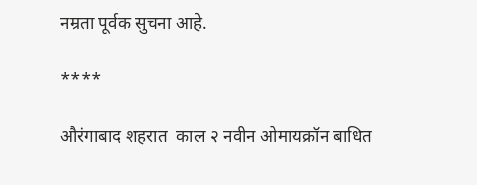नम्रता पूर्वक सुचना आहे.

****

औरंगाबाद शहरात  काल २ नवीन ओमायक्रॉन बाधित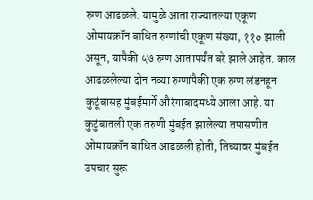रुग्ण आढळले. यामुळे आता राज्यातल्या एकूण ओमायक्रॉन बाधित रुग्णांची एकूण संख्या, ११० झाली असून, यापैकी ५७ रुग्ण आतापर्यंत बरे झाले आहेत. काल आढळलेल्या दोन नव्या रुग्णांपैकी एक रुग्ण लंडनहून कुटूंबासह मुंबईमार्गे औरंगाबादमध्ये आला आहे. या कुटुंबातली एक तरुणी मुंबईत झालेल्या तपासणीत ओमायक्रॉन बाधित आढळली होती, तिच्यावर मुंबईत उपचार सुरू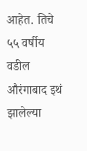आहेत. तिचे ५५ वर्षीय वडील औरंगाबाद इथं झालेल्या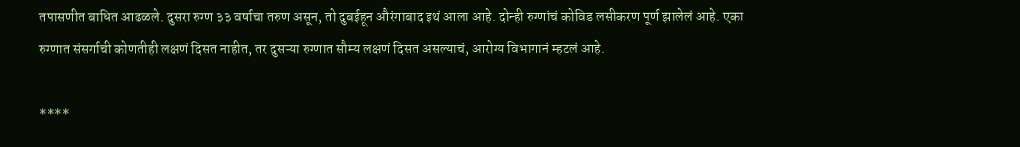तपासणीत बाधित आढळले. दुसरा रुग्ण ३३ वर्षाचा तरुण असून, तो दुबईहून औरंगाबाद इथं आला आहे. दोन्ही रुग्णांचं कोविड लसीकरण पूर्ण झालेलं आहे. एका रुग्णात संसर्गाची कोणतीही लक्षणं दिसत नाहीत, तर दुसऱ्या रुग्णात सौम्य लक्षणं दिसत असल्याचं, आरोग्य विभागानं म्हटलं आहे.

****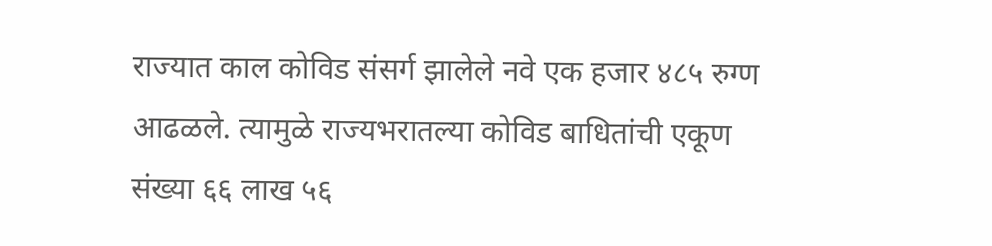राज्यात काल कोविड संसर्ग झालेले नवे एक हजार ४८५ रुग्ण आढळले. त्यामुळे राज्यभरातल्या कोविड बाधितांची एकूण संख्या ६६ लाख ५६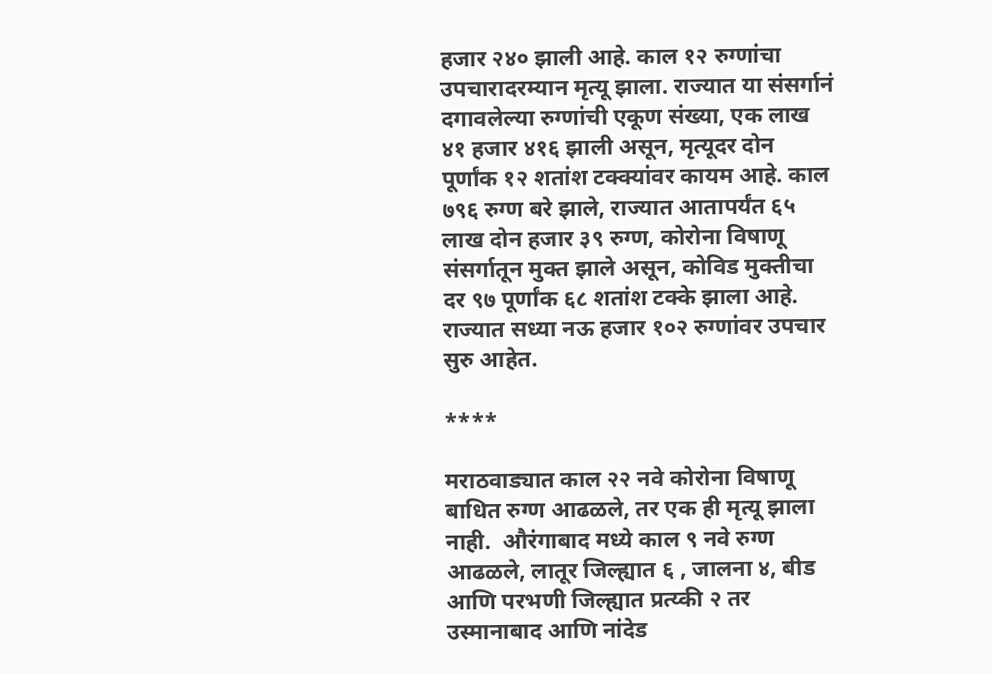हजार २४० झाली आहे. काल १२ रुग्णांचा उपचारादरम्यान मृत्यू झाला. राज्यात या संसर्गानं दगावलेल्या रुग्णांची एकूण संख्या, एक लाख ४१ हजार ४१६ झाली असून, मृत्यूदर दोन पूर्णांक १२ शतांश टक्क्यांवर कायम आहे. काल ७९६ रुग्ण बरे झाले, राज्यात आतापर्यंत ६५ लाख दोन हजार ३९ रुग्ण, कोरोना विषाणू संसर्गातून मुक्त झाले असून, कोविड मुक्तीचा दर ९७ पूर्णांक ६८ शतांश टक्के झाला आहे. राज्यात सध्या नऊ हजार १०२ रुग्णांवर उपचार सुरु आहेत.

****

मराठवाड्यात काल २२ नवे कोरोना विषाणू बाधित रुग्ण आढळले, तर एक ही मृत्यू झाला नाही.  औरंगाबाद मध्ये काल ९ नवे रुग्ण आढळले, लातूर जिल्ह्यात ६ , जालना ४, बीड आणि परभणी जिल्ह्यात प्रत्य्की २ तर उस्मानाबाद आणि नांदेड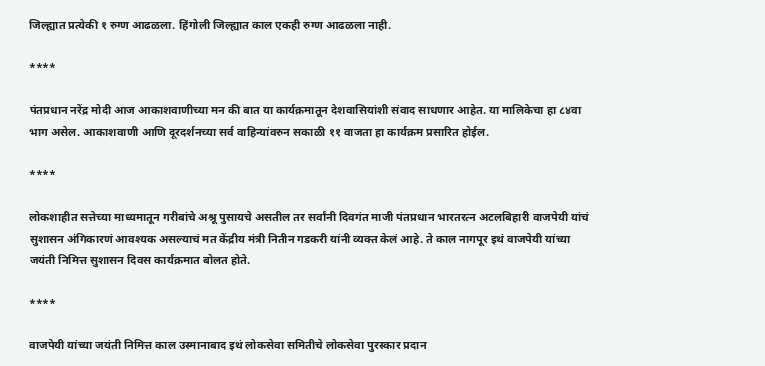जिल्ह्यात प्रत्येकी १ रुग्ण आढळला. हिंगोली जिल्ह्यात काल एकही रुग्ण आढळला नाही.

****

पंतप्रधान नरेंद्र मोदी आज आकाशवाणीच्या मन की बात या कार्यक्रमातून देशवासियांशी संवाद साधणार आहेत. या मालिकेचा हा ८४वा भाग असेल. आकाशवाणी आणि दूरदर्शनच्या सर्व वाहिन्यांवरुन सकाळी ११ वाजता हा कार्यक्रम प्रसारित होईल.

****

लोकशाहीत सत्तेच्या माध्यमातून गरीबांचे अश्रू पुसायचे असतील तर सर्वांनी दिवगंत माजी पंतप्रधान भारतरत्न अटलबिहारी वाजपेयी यांचं सुशासन अंगिकारणं आवश्यक असल्याचं मत केंद्रीय मंत्री नितीन गडकरी यांनी व्यक्त केलं आहे. ते काल नागपूर इथं वाजपेयी यांच्या जयंती निमित्त सुशासन दिवस कार्यक्रमात बोलत होते.

****

वाजपेयी यांच्या जयंती निमित्त काल उस्मानाबाद इथं लोकसेवा समितीचे लोकसेवा पुरस्कार प्रदान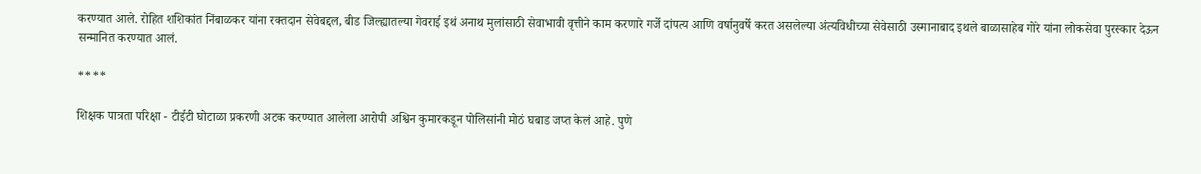करण्यात आले. रोहित शशिकांत निंबाळकर यांना रक्तदान सेवेबद्दल, बीड जिल्ह्यातल्या गेवराई इथं अनाथ मुलांसाठी सेवाभावी वृत्तीने काम करणारे गर्जे दांपत्य आणि वर्षानुवर्षे करत असलेल्या अंत्यविधीच्या सेवेसाठी उस्मानाबाद इथले बाळासाहेब गोरे यांना लोकसेवा पुरस्कार देऊन सन्मानित करण्यात आलं.

****

शिक्षक पात्रता परिक्षा - टीईटी घोटाळा प्रकरणी अटक करण्यात आलेला आरोपी अश्विन कुमारकडून पोलिसांनी मोठं घबाड जप्त केलं आहे. पुणे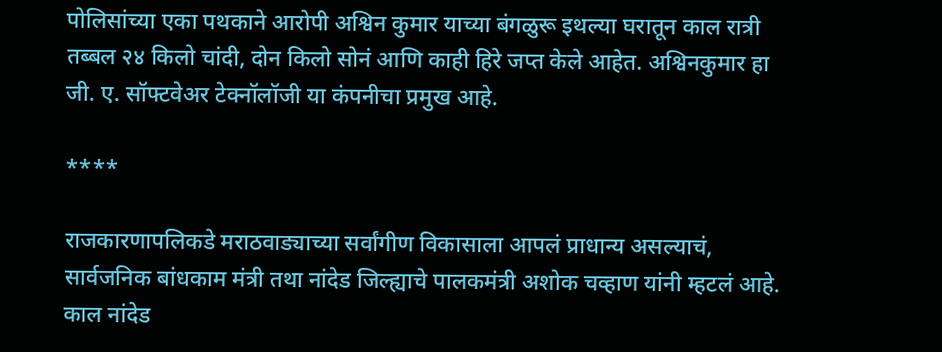पोलिसांच्या एका पथकाने आरोपी अश्विन कुमार याच्या बंगळुरू इथल्या घरातून काल रात्री तब्बल २४ किलो चांदी, दोन किलो सोनं आणि काही हिरे जप्त केले आहेत. अश्विनकुमार हा जी. ए. सॉफ्टवेअर टेक्नॉलॉजी या कंपनीचा प्रमुख आहे.

****

राजकारणापलिकडे मराठवाड्याच्या सर्वांगीण विकासाला आपलं प्राधान्य असल्याचं, सार्वजनिक बांधकाम मंत्री तथा नांदेड जिल्ह्याचे पालकमंत्री अशोक चव्हाण यांनी म्हटलं आहे. काल नांदेड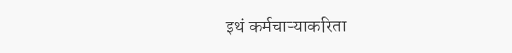इथं कर्मचाऱ्याकरिता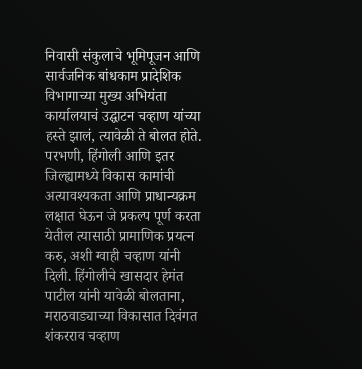निवासी संकुलाचे भूमिपूजन आणि सार्वजनिक बांधकाम प्रादेशिक विभागाच्या मुख्य अभियंता कार्यालयाचं उद्घाटन चव्हाण यांच्या हस्ते झालं, त्यावेळी ते बोलत होते. परभणी, हिंगोली आणि इतर जिल्ह्यामध्ये विकास कामांची अत्यावश्यकता आणि प्राधान्यक्रम लक्षात घेऊन जे प्रकल्प पूर्ण करता येतील त्यासाठी प्रामाणिक प्रयत्न करु, अशी ग्वाही चव्हाण यांनी दिली. हिंगोलीचे खासदार हेमंत पाटील यांनी यावेळी बोलताना, मराठवाड्याच्या विकासात दिवंगत शंकरराव चव्हाण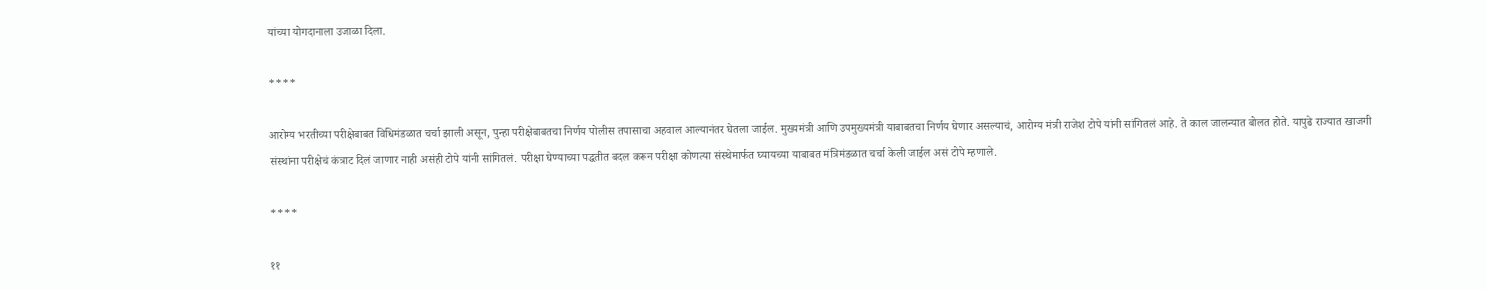यांच्या योगदानाला उजाळा दिला.

****

आरोग्य भरतीच्या परीक्षेबाबत विधिमंडळात चर्चा झाली असून, पुन्हा परीक्षेबाबतचा निर्णय पोलीस तपासाचा अहवाल आल्यानंतर घेतला जाईल. मुख्यमंत्री आणि उपमुख्यमंत्री याबाबतचा निर्णय घेणार असल्याचं, आरोग्य मंत्री राजेश टोपे यांनी सांगितलं आहे. ते काल जालन्यात बोलत होते. यापुढे राज्यात खाजगी संस्थांना परीक्षेचं कंत्राट दिलं जाणार नाही असंही टोपे यांनी सांगितलं. परीक्षा घेण्याच्या पद्धतीत बदल करून परीक्षा कोणत्या संस्थेमार्फत घ्यायच्या याबाबत मंत्रिमंडळात चर्चा केली जाईल असं टोपे म्हणाले.

****

११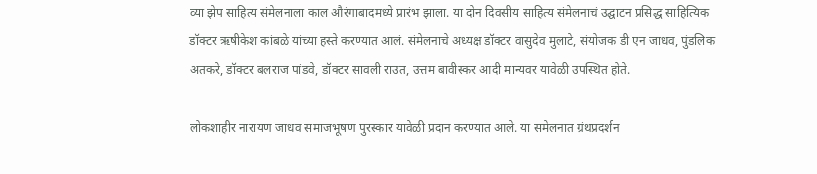व्या झेप साहित्य संमेलनाला काल औरंगाबादमध्ये प्रारंभ झाला. या दोन दिवसीय साहित्य संमेलनाचं उद्घाटन प्रसिद्ध साहित्यिक डॉक्टर ऋषीकेश कांबळे यांच्या हस्ते करण्यात आलं. संमेलनाचे अध्यक्ष डॉक्टर वासुदेव मुलाटे, संयोजक डी एन जाधव, पुंडलिक अतकरे, डॉक्टर बलराज पांडवे, डॉक्टर सावली राउत, उत्तम बावीस्कर आदी मान्यवर यावेळी उपस्थित होते.

लोकशाहीर नारायण जाधव समाजभूषण पुरस्कार यावेळी प्रदान करण्यात आले. या समेलनात ग्रंथप्रदर्शन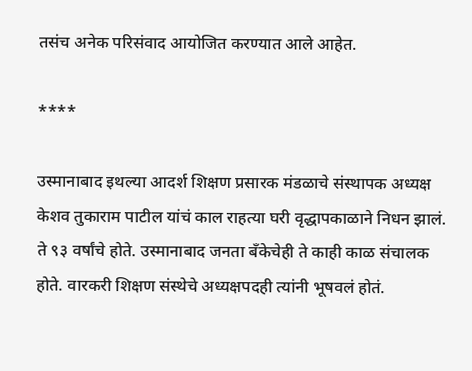तसंच अनेक परिसंवाद आयोजित करण्यात आले आहेत.

****

उस्मानाबाद इथल्या आदर्श शिक्षण प्रसारक मंडळाचे संस्थापक अध्यक्ष केशव तुकाराम पाटील यांचं काल राहत्या घरी वृद्धापकाळाने निधन झालं. ते ९३ वर्षांचे होते. उस्मानाबाद जनता बँकेचेही ते काही काळ संचालक होते. वारकरी शिक्षण संस्थेचे अध्यक्षपदही त्यांनी भूषवलं होतं.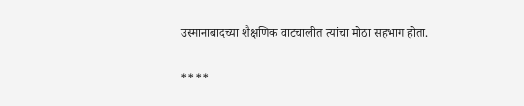उस्मानाबादच्या शैक्षणिक वाटचालीत त्यांचा मोठा सहभाग होता.

****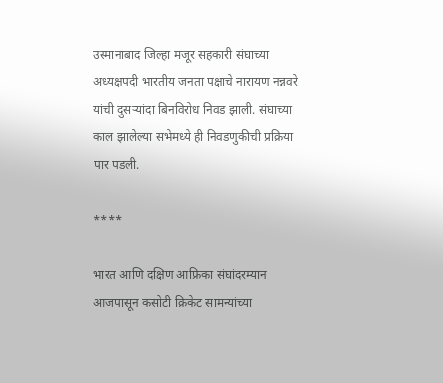उस्मानाबाद जिल्हा मजूर सहकारी संघाच्या अध्यक्षपदी भारतीय जनता पक्षाचे नारायण नन्नवरे यांची दुसऱ्यांदा बिनविरोध निवड झाली. संघाच्या काल झालेल्या सभेमध्ये ही निवडणुकीची प्रक्रिया पार पडली.

****

भारत आणि दक्षिण आफ्रिका संघांदरम्यान आजपासून कसोटी क्रिकेट सामन्यांच्या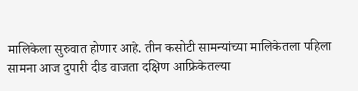मालिकेला सुरुवात होणार आहे. तीन कसोटी सामन्यांच्या मालिकेतला पहिला सामना आज दुपारी दीड वाजता दक्षिण आफ्रिकेतल्या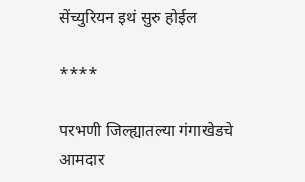सेंच्युरियन इथं सुरु होईल

****

परभणी जिल्ह्यातल्या गंगाखेडचे आमदार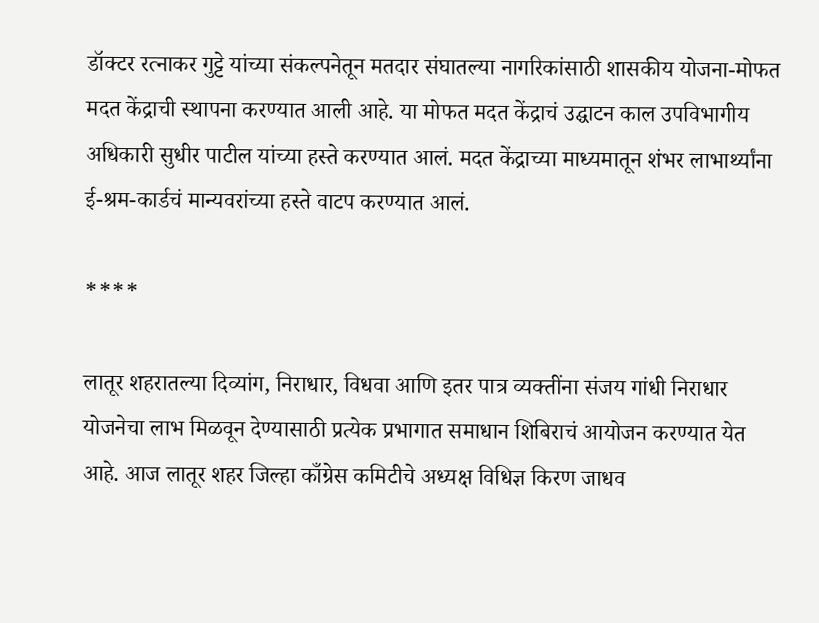डॉक्टर रत्नाकर गुट्टे यांच्या संकल्पनेतून मतदार संघातल्या नागरिकांसाठी शासकीय योजना-मोफत मदत केंद्राची स्थापना करण्यात आली आहे. या मोफत मदत केंद्राचं उद्घाटन काल उपविभागीय अधिकारी सुधीर पाटील यांच्या हस्ते करण्यात आलं. मदत केंद्राच्या माध्यमातून शंभर लाभार्थ्यांना ई-श्रम-कार्डचं मान्यवरांच्या हस्ते वाटप करण्यात आलं.

****

लातूर शहरातल्या दिव्यांग, निराधार, विधवा आणि इतर पात्र व्यक्तींना संजय गांधी निराधार योजनेचा लाभ मिळवून देण्यासाठी प्रत्येक प्रभागात समाधान शिबिराचं आयोजन करण्यात येत आहे. आज लातूर शहर जिल्हा काँग्रेस कमिटीचे अध्यक्ष विधिज्ञ किरण जाधव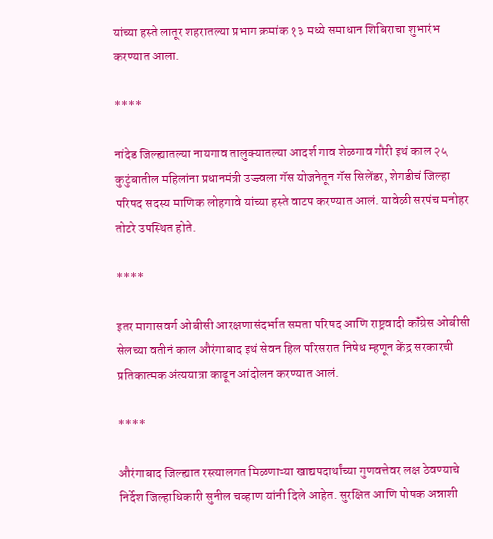यांच्या हस्ते लातूर शहरातल्या प्रभाग क्रमांक १३ मध्ये समाधान शिबिराचा शुभारंभ करण्यात आला.

****

नांदेड जिल्ह्यातल्या नायगाव तालुक्यातल्या आदर्श गाव शेळगाव गौरी इथं काल २५  कुटुंबातील महिलांना प्रधानमंत्री उज्ज्वला गॅस योजनेतून गॅस सिलेंडर, शेगडीचं जिल्हा परिषद सदस्य माणिक लोहगावे यांच्या हस्ते वाटप करण्यात आलं. यावेळी सरपंच मनोहर तोटरे उपस्थित होते.

****

इतर मागासवर्ग ओबीसी आरक्षणासंदर्भात समता परिषद आणि राष्ट्रवादी कॉंग्रेस ओबीसी सेलच्या वतीनं काल औरंगाबाद इथं सेवन हिल परिसरात निषेध म्हणून केंद्र सरकारची प्रतिकात्मक अंत्ययात्रा काढून आंदोलन करण्यात आलं.

****

औरंगाबाद जिल्ह्यात रस्त्यालगत मिळणाऱ्या खाद्यपदार्थांच्या गुणवत्तेवर लक्ष ठेवण्याचे निर्देश जिल्हाधिकारी सुनील चव्हाण यांनी दिले आहेत. सुरक्षित आणि पोषक अन्नाशी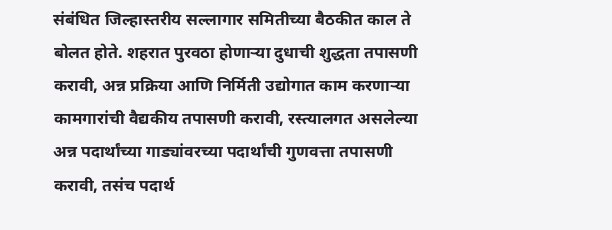संबंधित जिल्हास्तरीय सल्लागार समितीच्या बैठकीत काल ते बोलत होते. शहरात पुरवठा होणाऱ्या दुधाची शुद्धता तपासणी करावी, अन्न प्रक्रिया आणि निर्मिती उद्योगात काम करणाऱ्या कामगारांची वैद्यकीय तपासणी करावी, रस्त्यालगत असलेल्या अन्न पदार्थांच्या गाड्यांवरच्या पदार्थांची गुणवत्ता तपासणी करावी, तसंच पदार्थ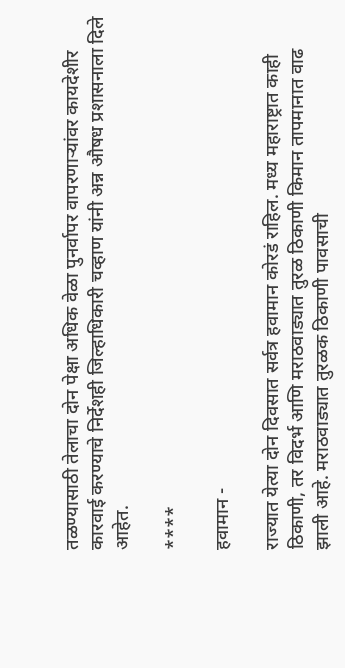तळण्यासाठी तेलाचा दोन पेक्षा अधिक वेळा पुनर्वापर वापरणाऱ्यांवर कायदेशीर कारवाई करण्याचे निर्देशही जिल्हाधिकारी चव्हाण यांनी अन्न औषध प्रशासनाला दिले आहेत.

****

हवामान -

राज्यात येत्या दोन दिवसात सर्वत्र हवामान कोरडं राहिल. मध्य महाराष्ट्रात काही ठिकाणी, तर विदर्भ आणि मराठवाड्यात तुरळ ठिकाणी किमान तापमानात वाढ झाली आहे. मराठवाड्यात तुरळक ठिकाणी पावसाची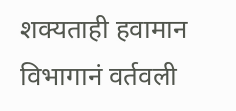शक्यताही हवामान विभागानं वर्तवली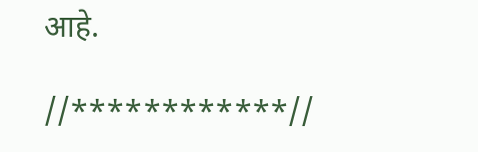आहे.

//************//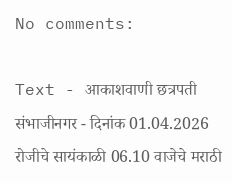No comments:

Text - आकाशवाणी छत्रपती संभाजीनगर - दिनांक 01.04.2026 रोजीचे सायंकाळी 06.10 वाजेचे मराठी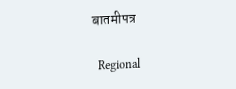बातमीपत्र

  Regional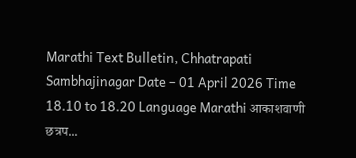Marathi Text Bulletin, Chhatrapati Sambhajinagar Date – 01 April 2026 Time 18.10 to 18.20 Language Marathi आकाशवाणी छत्रप...